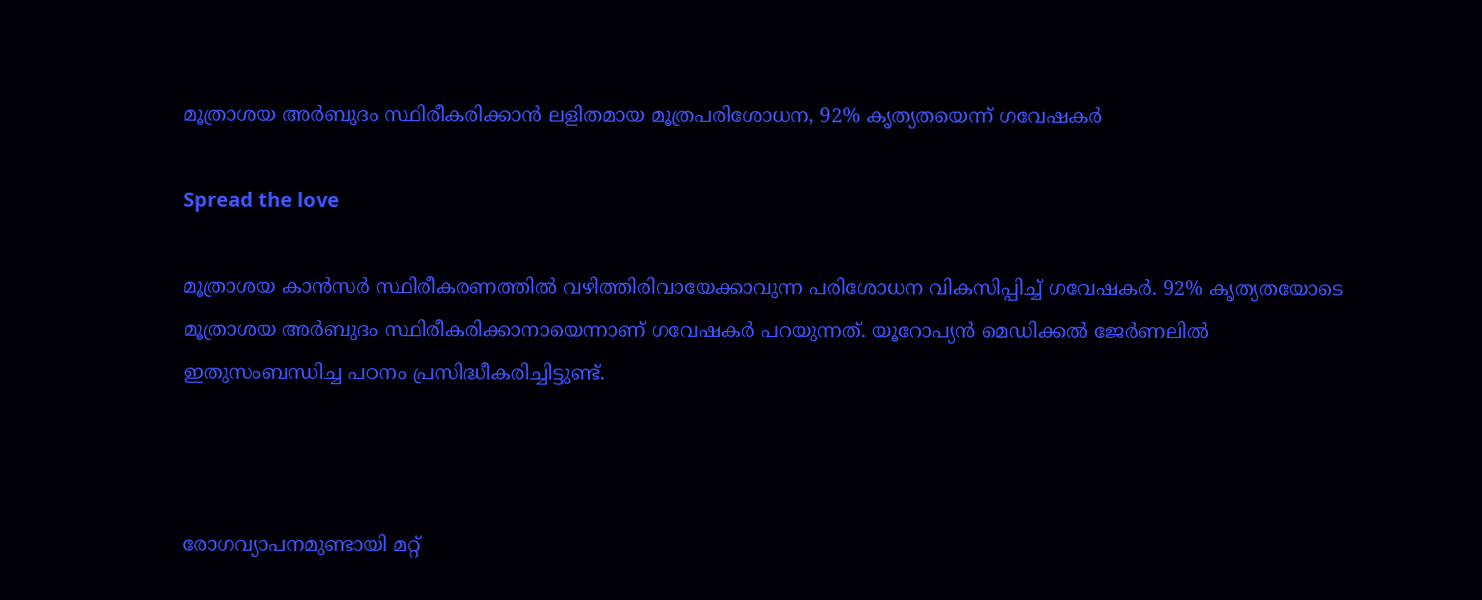മൂത്രാശയ അർബുദം സ്ഥിരീകരിക്കാൻ ലളിതമായ മൂത്രപരിശോധന, 92% കൃത്യതയെന്ന് ഗവേഷകർ

Spread the love

മൂത്രാശയ കാൻസർ സ്ഥിരീകരണത്തിൽ വഴിത്തിരിവായേക്കാവുന്ന പരിശോധന വികസിപ്പിച്ച് ഗവേഷകർ. 92% കൃത്യതയോടെ മൂത്രാശയ അർബുദം സ്ഥിരീകരിക്കാനായെന്നാണ് ഗവേഷകർ പറയുന്നത്. യൂറോപ്യൻ മെഡിക്കൽ ജേർണലിൽ ഇതുസംബന്ധിച്ച പഠനം പ്രസിദ്ധീകരിച്ചിട്ടുണ്ട്.



രോഗവ്യാപനമുണ്ടായി മറ്റ്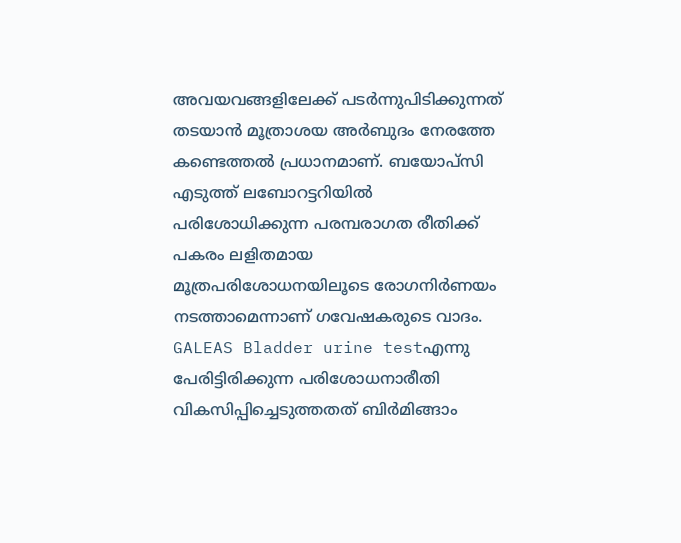അവയവങ്ങളിലേക്ക് പടർന്നുപിടിക്കുന്നത് തടയാൻ മൂത്രാശയ അർബുദം നേരത്തേ കണ്ടെത്തൽ പ്രധാനമാണ്. ബയോപ്സി എടുത്ത് ലബോറട്ടറിയിൽ പരിശോധിക്കുന്ന പരമ്പരാഗത രീതിക്ക് പകരം ലളിതമായ മൂത്രപരിശോധനയിലൂടെ രോഗനിർണയം നടത്താമെന്നാണ് ഗവേഷകരുടെ വാദം. GALEAS Bladder urine testഎന്നു പേരിട്ടിരിക്കുന്ന പരിശോധനാരീതി വികസിപ്പിച്ചെടുത്തതത് ബിർമിങ്ങാം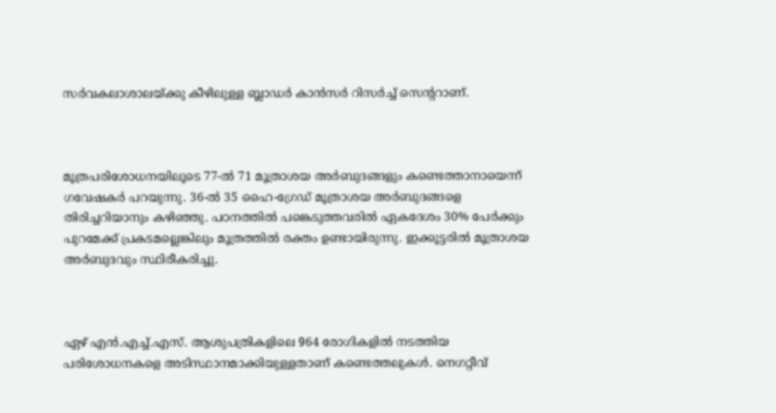സർവകലാശാലയ്ക്കു കീഴിലുള്ള ബ്ലാഡർ കാൻസർ റിസർച്ച് സെന്ററാണ്.



മൂത്രപരിശോധനയിലൂടെ 77-ൽ 71 മൂത്രാശയ അർബുദങ്ങളും കണ്ടെത്താനായെന്ന് ഗവേഷകർ പറയുന്നു. 36-ൽ 35 ഹൈ-ഗ്രേഡ് മൂത്രാശയ അർബുദങ്ങളെ തിരിച്ചറിയാനും കഴിഞ്ഞു. പഠനത്തിൽ പങ്കെടുത്തവരിൽ ഏകദേശം 30% പേർക്കും പുറമേക്ക് പ്രകടമല്ലെങ്കിലും മൂത്രത്തിൽ രക്തം ഉണ്ടായിരുന്നു. ഇക്കൂട്ടരിൽ മൂത്രാശയ അർബുദവും സ്ഥിരീകരിച്ചു.



ഏഴ് എൻ.എച്ച്.എസ്. ആശുപത്രികളിലെ 964 രോഗികളിൽ നടത്തിയ പരിശോധനകളെ അടിസ്ഥാനമാക്കിയുള്ളതാണ് കണ്ടെത്തലുകൾ. നെഗറ്റീവ്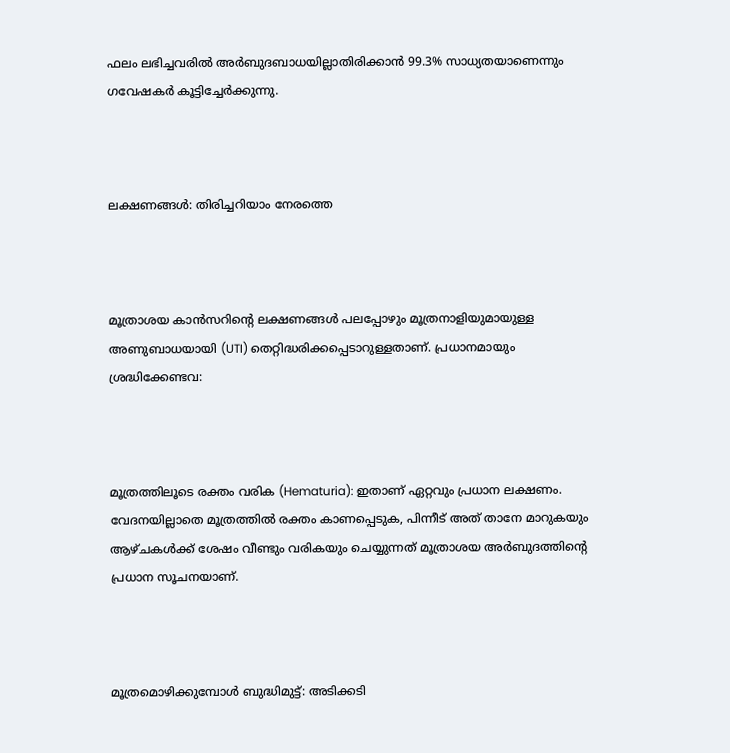ഫലം ലഭിച്ചവരിൽ അർബുദബാധയില്ലാതിരിക്കാൻ 99.3% സാധ്യതയാണെന്നും ഗവേഷകർ കൂട്ടിച്ചേർക്കുന്നു.



ലക്ഷണങ്ങൾ: തിരിച്ചറിയാം നേരത്തെ



മൂത്രാശയ കാൻസറിന്റെ ലക്ഷണങ്ങൾ പലപ്പോഴും മൂത്രനാളിയുമായുള്ള അണുബാധയായി (UTI) തെറ്റിദ്ധരിക്കപ്പെടാറുള്ളതാണ്. പ്രധാനമായും ശ്രദ്ധിക്കേണ്ടവ:



മൂത്രത്തിലൂടെ രക്തം വരിക (Hematuria): ഇതാണ് ഏറ്റവും പ്രധാന ലക്ഷണം. വേദനയില്ലാതെ മൂത്രത്തിൽ രക്തം കാണപ്പെടുക, പിന്നീട് അത് താനേ മാറുകയും ആഴ്ചകൾക്ക് ശേഷം വീണ്ടും വരികയും ചെയ്യുന്നത് മൂത്രാശയ അർബുദത്തിന്റെ പ്രധാന സൂചനയാണ്.



മൂത്രമൊഴിക്കുമ്പോൾ ബുദ്ധിമുട്ട്: അടിക്കടി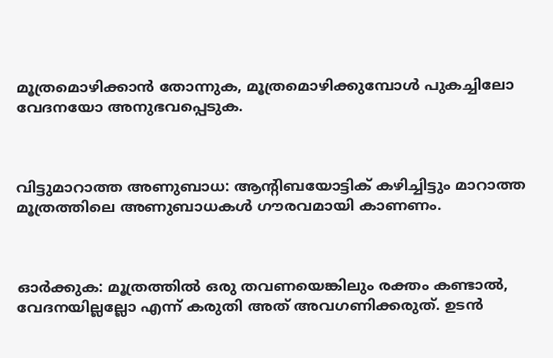മൂത്രമൊഴിക്കാൻ തോന്നുക, മൂത്രമൊഴിക്കുമ്പോൾ പുകച്ചിലോ വേദനയോ അനുഭവപ്പെടുക.



വിട്ടുമാറാത്ത അണുബാധ: ആന്റിബയോട്ടിക് കഴിച്ചിട്ടും മാറാത്ത മൂത്രത്തിലെ അണുബാധകൾ ഗൗരവമായി കാണണം.



ഓർക്കുക: മൂത്രത്തിൽ ഒരു തവണയെങ്കിലും രക്തം കണ്ടാൽ, വേദനയില്ലല്ലോ എന്ന് കരുതി അത് അവഗണിക്കരുത്. ഉടൻ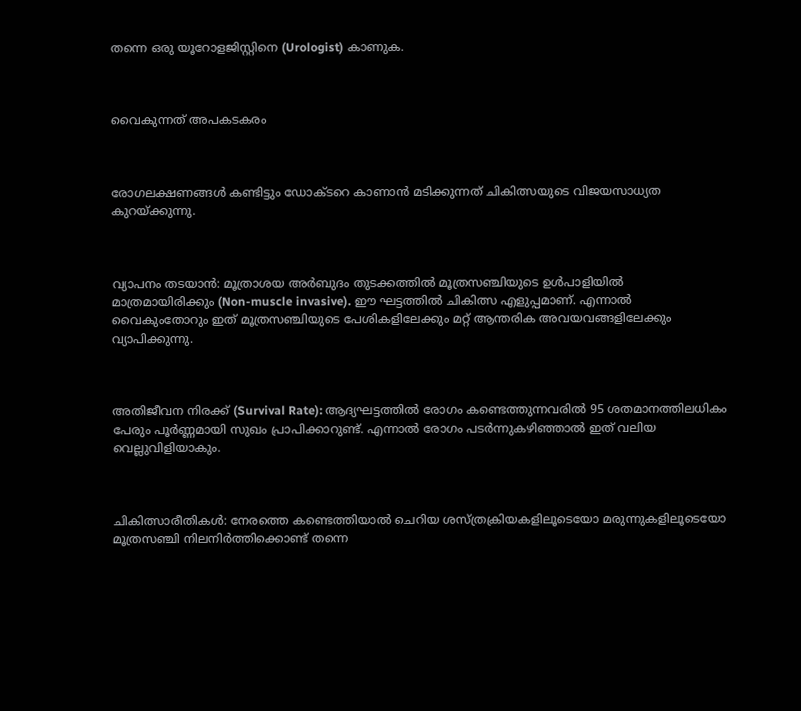തന്നെ ഒരു യൂറോളജിസ്റ്റിനെ (Urologist) കാണുക.



വൈകുന്നത് അപകടകരം



രോഗലക്ഷണങ്ങൾ കണ്ടിട്ടും ഡോക്ടറെ കാണാൻ മടിക്കുന്നത് ചികിത്സയുടെ വിജയസാധ്യത കുറയ്ക്കുന്നു.



വ്യാപനം തടയാൻ: മൂത്രാശയ അർബുദം തുടക്കത്തിൽ മൂത്രസഞ്ചിയുടെ ഉൾപാളിയിൽ മാത്രമായിരിക്കും (Non-muscle invasive). ഈ ഘട്ടത്തിൽ ചികിത്സ എളുപ്പമാണ്. എന്നാൽ വൈകുംതോറും ഇത് മൂത്രസഞ്ചിയുടെ പേശികളിലേക്കും മറ്റ് ആന്തരിക അവയവങ്ങളിലേക്കും വ്യാപിക്കുന്നു.



അതിജീവന നിരക്ക് (Survival Rate): ആദ്യഘട്ടത്തിൽ രോഗം കണ്ടെത്തുന്നവരിൽ 95 ശതമാനത്തിലധികം പേരും പൂർണ്ണമായി സുഖം പ്രാപിക്കാറുണ്ട്. എന്നാൽ രോഗം പടർന്നുകഴിഞ്ഞാൽ ഇത് വലിയ വെല്ലുവിളിയാകും.



ചികിത്സാരീതികൾ: നേരത്തെ കണ്ടെത്തിയാൽ ചെറിയ ശസ്ത്രക്രിയകളിലൂടെയോ മരുന്നുകളിലൂടെയോ മൂത്രസഞ്ചി നിലനിർത്തിക്കൊണ്ട് തന്നെ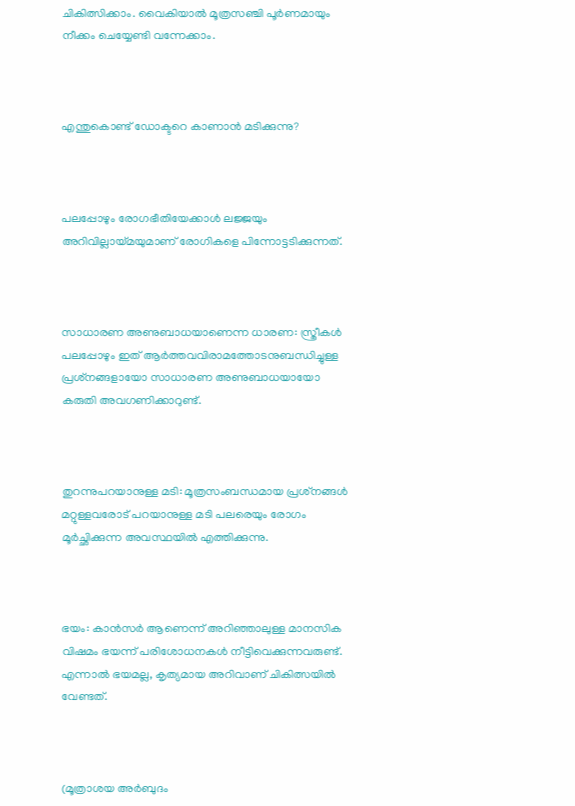ചികിത്സിക്കാം. വൈകിയാൽ മൂത്രസഞ്ചി പൂർണമായും നീക്കം ചെയ്യേണ്ടി വന്നേക്കാം.



എന്തുകൊണ്ട് ഡോക്ടറെ കാണാൻ മടിക്കുന്നു?



പലപ്പോഴും രോഗഭീതിയേക്കാൾ ലജ്ജയും അറിവില്ലായ്മയുമാണ് രോഗികളെ പിന്നോട്ടടിക്കുന്നത്.



സാധാരണ അണുബാധയാണെന്ന ധാരണ: സ്ത്രീകൾ പലപ്പോഴും ഇത് ആർത്തവവിരാമത്തോടനുബന്ധിച്ചുള്ള പ്രശ്‌നങ്ങളായോ സാധാരണ അണുബാധയായോ കരുതി അവഗണിക്കാറുണ്ട്.



തുറന്നുപറയാനുള്ള മടി: മൂത്രസംബന്ധമായ പ്രശ്‌നങ്ങൾ മറ്റുള്ളവരോട് പറയാനുള്ള മടി പലരെയും രോഗം മൂർച്ഛിക്കുന്ന അവസ്ഥയിൽ എത്തിക്കുന്നു.



ഭയം: കാൻസർ ആണെന്ന് അറിഞ്ഞാലുള്ള മാനസിക വിഷമം ഭയന്ന് പരിശോധനകൾ നീട്ടിവെക്കുന്നവരുണ്ട്. എന്നാൽ ഭയമല്ല, കൃത്യമായ അറിവാണ് ചികിത്സയിൽ വേണ്ടത്.



(മൂത്രാശയ അർബുദം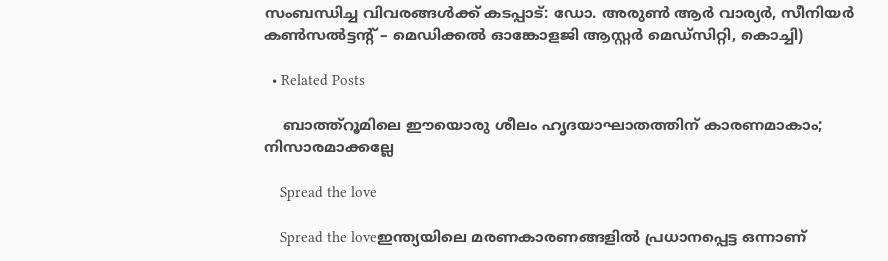സംബന്ധിച്ച വിവരങ്ങൾക്ക് കടപ്പാട്: ഡോ. അരുൺ ആർ വാര്യർ, സീനിയർ കൺസൽട്ടന്റ് – മെഡിക്കൽ ഓങ്കോളജി ആസ്റ്റർ മെഡ്സിറ്റി, കൊച്ചി)

  • Related Posts

    ബാത്ത്റൂമിലെ ഈയൊരു ശീലം ഹൃദയാഘാതത്തിന് കാരണമാകാം; നിസാരമാക്കല്ലേ

    Spread the love

    Spread the loveഇന്ത്യയിലെ മരണകാരണങ്ങളിൽ പ്രധാനപ്പെട്ട ഒന്നാണ്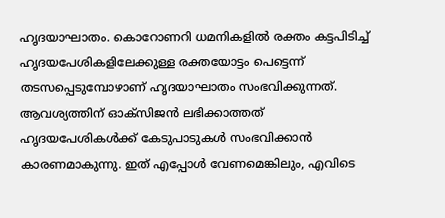ഹൃദയാഘാതം. കൊറോണറി ധമനികളിൽ രക്തം കട്ടപിടിച്ച് ഹൃദയപേശികളിലേക്കുള്ള രക്തയോട്ടം പെട്ടെന്ന് തടസപ്പെടുമ്പോഴാണ് ഹൃദയാഘാതം സംഭവിക്കുന്നത്. ആവശ്യത്തിന് ഓക്സിജൻ ലഭിക്കാത്തത് ഹൃദയപേശികൾക്ക് കേടുപാടുകൾ സംഭവിക്കാൻ കാരണമാകുന്നു. ഇത് എപ്പോൾ വേണമെങ്കിലും, എവിടെ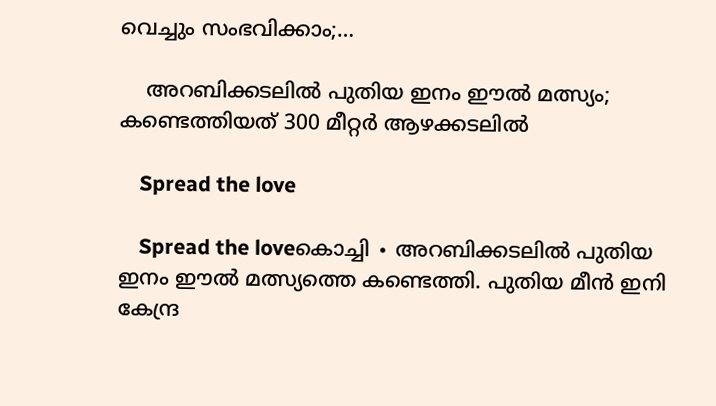വെച്ചും സംഭവിക്കാം;…

    അറബിക്കടലിൽ പുതിയ ഇനം ഈൽ മത്സ്യം; കണ്ടെത്തിയത് 300 മീറ്റർ ആഴക്കടലിൽ

    Spread the love

    Spread the loveകൊച്ചി ∙ അറബിക്കടലിൽ പുതിയ ഇനം ഈൽ മത്സ്യത്തെ കണ്ടെത്തി. പുതിയ മീൻ ഇനി കേന്ദ്ര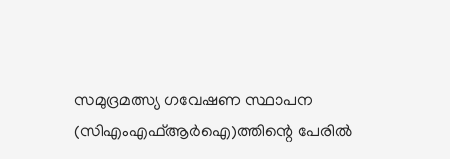സമുദ്രമത്സ്യ ഗവേഷണ സ്ഥാപന (സിഎംഎഫ്ആർഐ)ത്തിന്റെ പേരിൽ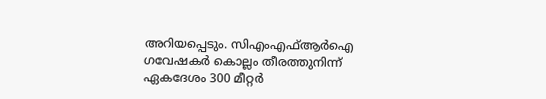അറിയപ്പെടും. സിഎംഎഫ്ആർഐ ഗവേഷകർ കൊല്ലം തീരത്തുനിന്ന് ഏകദേശം 300 മീറ്റർ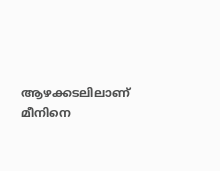ആഴക്കടലിലാണ് മീനിനെ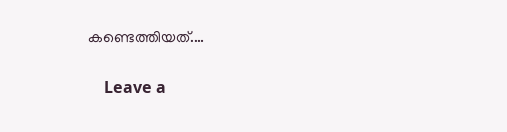കണ്ടെത്തിയത്.…

    Leave a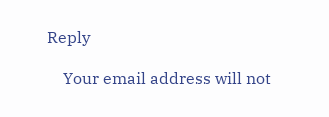Reply

    Your email address will not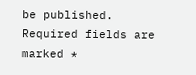be published. Required fields are marked *